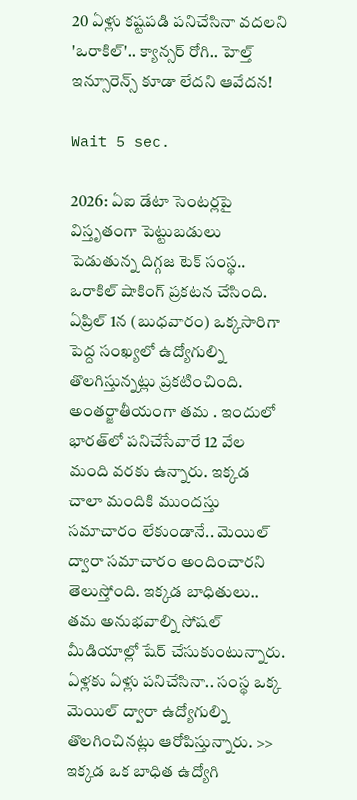20 ఏళ్లు కష్టపడి పనిచేసినా వదలని 'ఒరాకిల్'.. క్యాన్సర్ రోగి.. హెల్త్ ఇన్సూరెన్స్ కూడా లేదని ఆవేదన!

Wait 5 sec.

2026: ఏఐ డేటా సెంటర్లపై విస్తృతంగా పెట్టుబడులు పెడుతున్న దిగ్గజ టెక్ సంస్థ.. ఒరాకిల్ షాకింగ్ ప్రకటన చేసింది. ఏప్రిల్ 1న (బుధవారం) ఒక్కసారిగా పెద్ద సంఖ్యలో ఉద్యోగుల్ని తొలగిస్తున్నట్లు ప్రకటించింది. అంతర్జాతీయంగా తమ . ఇందులో భారత్‌లో పనిచేసేవారే 12 వేల మంది వరకు ఉన్నారు. ఇక్కడ చాలా మందికి ముందస్తు సమాచారం లేకుండానే.. మెయిల్ ద్వారా సమాచారం అందించారని తెలుస్తోంది. ఇక్కడ బాధితులు.. తమ అనుభవాల్ని సోషల్ మీడియాల్లో షేర్ చేసుకుంటున్నారు. ఏళ్లకు ఏళ్లు పనిచేసినా.. సంస్థ ఒక్క మెయిల్ ద్వారా ఉద్యోగుల్ని తొలగించినట్లు ఆరోపిస్తున్నారు. >> ఇక్కడ ఒక బాధిత ఉద్యోగి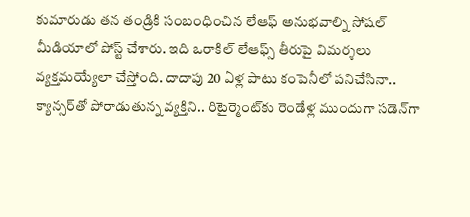కుమారుడు తన తండ్రికి సంబంధించిన లేఆఫ్ అనుభవాల్ని సోషల్ మీడియాలో పోస్ట్ చేశారు. ఇది ఒరాకిల్ లేఆఫ్స్ తీరుపై విమర్శలు వ్యక్తమయ్యేలా చేస్తోంది. దాదాపు 20 ఏళ్ల పాటు కంపెనీలో పనిచేసినా.. క్యాన్సర్‌తో పోరాడుతున్న వ్యక్తిని.. రిటైర్మెంట్‌కు రెండేళ్ల ముందుగా సడెన్‌గా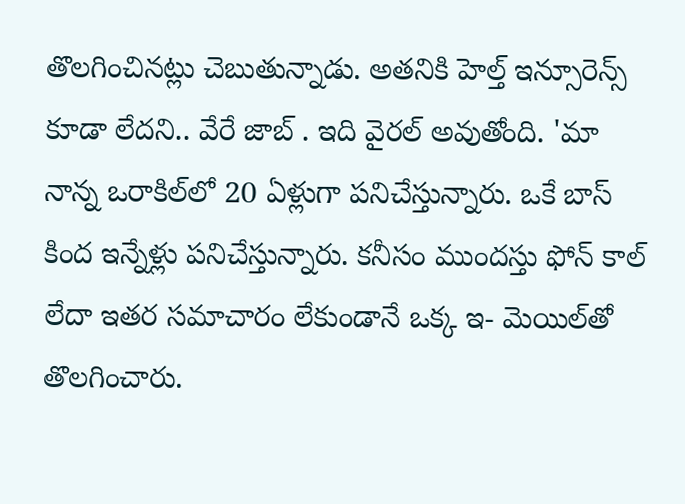తొలగించినట్లు చెబుతున్నాడు. అతనికి హెల్త్ ఇన్సూరెన్స్ కూడా లేదని.. వేరే జాబ్ . ఇది వైరల్ అవుతోంది. 'మా నాన్న ఒరాకిల్‌లో 20 ఏళ్లుగా పనిచేస్తున్నారు. ఒకే బాస్ కింద ఇన్నేళ్లు పనిచేస్తున్నారు. కనీసం ముందస్తు ఫోన్ కాల్ లేదా ఇతర సమాచారం లేకుండానే ఒక్క ఇ- మెయిల్‌తో తొలగించారు.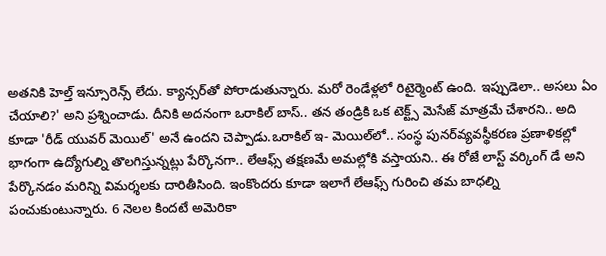అతనికి హెల్త్ ఇన్సూరెన్స్ లేదు. క్యాన్సర్‌తో పోరాడుతున్నారు. మరో రెండేళ్లలో రిటైర్మెంట్ ఉంది. ఇప్పుడెలా.. అసలు ఏం చేయాలి?' అని ప్రశ్నించాడు. దీనికి అదనంగా ఒరాకిల్ బాస్.. తన తండ్రికి ఒక టెక్ట్స్ మెసేజ్ మాత్రమే చేశారని.. అది కూడా 'రీడ్ యువర్ మెయిల్' అనే ఉందని చెప్పాడు.ఒరాకిల్ ఇ- మెయిల్‌లో.. సంస్థ పునర్‌వ్యవస్థీకరణ ప్రణాళికల్లో భాగంగా ఉద్యోగుల్ని తొలగిస్తున్నట్లు పేర్కొనగా.. లేఆఫ్స్ తక్షణమే అమల్లోకి వస్తాయని.. ఈ రోజే లాస్ట్ వర్కింగ్ డే అని పేర్కొనడం మరిన్ని విమర్శలకు దారితీసింది. ఇంకొందరు కూడా ఇలాగే లేఆఫ్స్ గురించి తమ బాధల్ని పంచుకుంటున్నారు. 6 నెలల కిందటే అమెరికా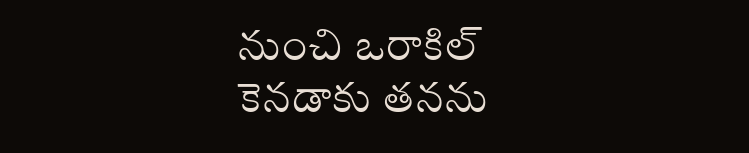నుంచి ఒరాకిల్ కెనడాకు తనను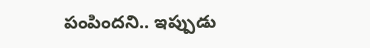పంపిందని.. ఇప్పుడు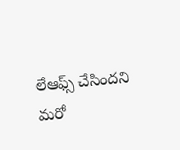లేఆఫ్స్ చేసిందని మరో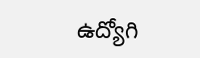ఉద్యోగి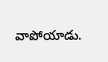వాపోయాడు.